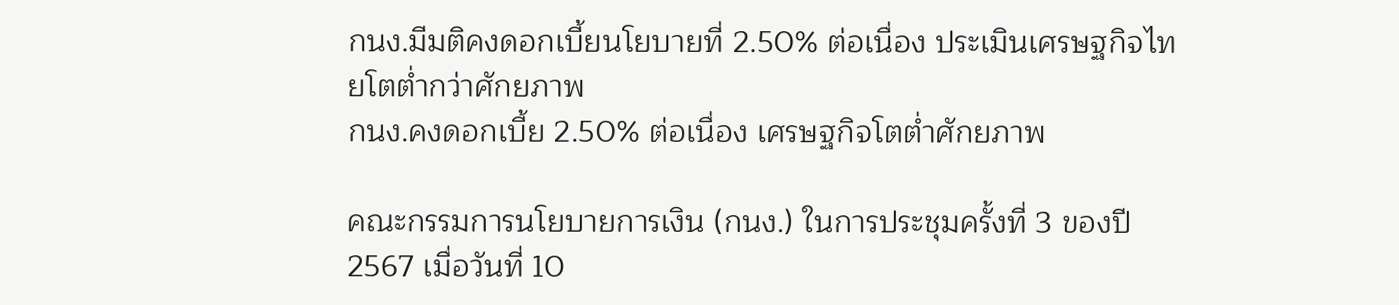กนง.มีมติคงดอกเบี้ยนโยบายที่ 2.50% ต่อเนื่อง ประเมินเศรษฐกิจไทยโตต่ำกว่าศักยภาพ
กนง.คงดอกเบี้ย 2.50% ต่อเนื่อง เศรษฐกิจโตต่ำศักยภาพ

คณะกรรมการนโยบายการเงิน (กนง.) ในการประชุมครั้งที่ 3 ของปี 2567 เมื่อวันที่ 10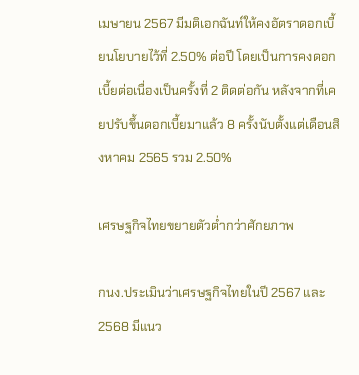เมษายน 2567 มีมติเอกฉันท์ให้คงอัตราดอกเบี้ยนโยบายไว้ที่ 2.50% ต่อปี โดยเป็นการคงดอกเบี้ยต่อเนื่องเป็นครั้งที่ 2 ติดต่อกัน หลังจากที่เคยปรับขึ้นดอกเบี้ยมาแล้ว 8 ครั้งนับตั้งแต่เดือนสิงหาคม 2565 รวม 2.50%

เศรษฐกิจไทยขยายตัวต่ำกว่าศักยภาพ

กนง.ประเมินว่าเศรษฐกิจไทยในปี 2567 และ 2568 มีแนว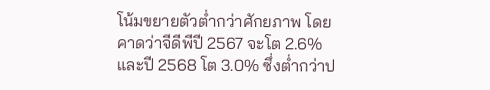โน้มขยายตัวต่ำกว่าศักยภาพ โดยคาดว่าจีดีพีปี 2567 จะโต 2.6% และปี 2568 โต 3.0% ซึ่งต่ำกว่าป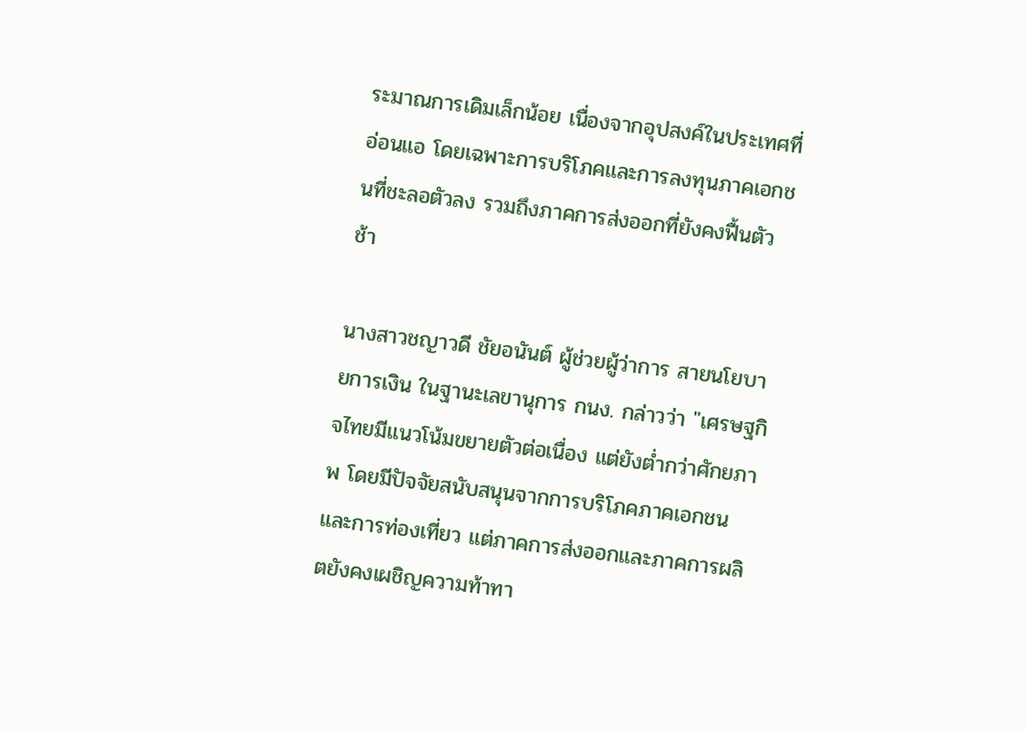ระมาณการเดิมเล็กน้อย เนื่องจากอุปสงค์ในประเทศที่อ่อนแอ โดยเฉพาะการบริโภคและการลงทุนภาคเอกชนที่ชะลอตัวลง รวมถึงภาคการส่งออกที่ยังคงฟื้นตัวช้า

นางสาวชญาวดี ชัยอนันต์ ผู้ช่วยผู้ว่าการ สายนโยบายการเงิน ในฐานะเลขานุการ กนง. กล่าวว่า "เศรษฐกิจไทยมีแนวโน้มขยายตัวต่อเนื่อง แต่ยังต่ำกว่าศักยภาพ โดยมีปัจจัยสนับสนุนจากการบริโภคภาคเอกชนและการท่องเที่ยว แต่ภาคการส่งออกและภาคการผลิตยังคงเผชิญความท้าทา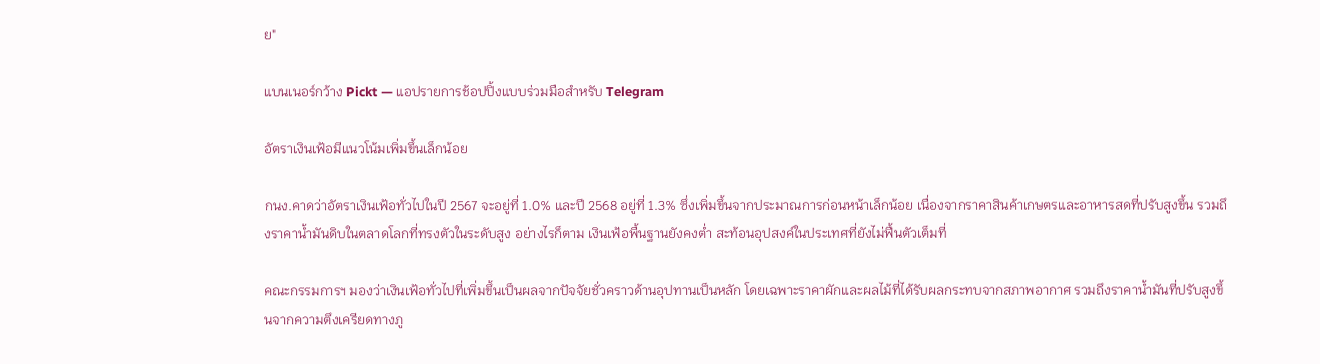ย"

แบนเนอร์กว้าง Pickt — แอปรายการช้อปปิ้งแบบร่วมมือสำหรับ Telegram

อัตราเงินเฟ้อมีแนวโน้มเพิ่มขึ้นเล็กน้อย

กนง.คาดว่าอัตราเงินเฟ้อทั่วไปในปี 2567 จะอยู่ที่ 1.0% และปี 2568 อยู่ที่ 1.3% ซึ่งเพิ่มขึ้นจากประมาณการก่อนหน้าเล็กน้อย เนื่องจากราคาสินค้าเกษตรและอาหารสดที่ปรับสูงขึ้น รวมถึงราคาน้ำมันดิบในตลาดโลกที่ทรงตัวในระดับสูง อย่างไรก็ตาม เงินเฟ้อพื้นฐานยังคงต่ำ สะท้อนอุปสงค์ในประเทศที่ยังไม่ฟื้นตัวเต็มที่

คณะกรรมการฯ มองว่าเงินเฟ้อทั่วไปที่เพิ่มขึ้นเป็นผลจากปัจจัยชั่วคราวด้านอุปทานเป็นหลัก โดยเฉพาะราคาผักและผลไม้ที่ได้รับผลกระทบจากสภาพอากาศ รวมถึงราคาน้ำมันที่ปรับสูงขึ้นจากความตึงเครียดทางภู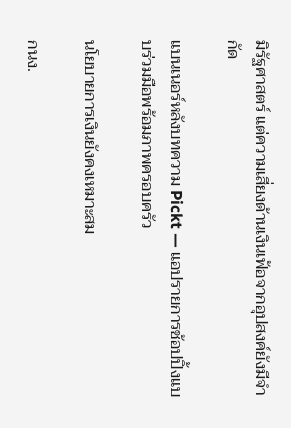มิรัฐศาสตร์ แต่ความเสี่ยงด้านเงินเฟ้อจากอุปสงค์ยังมีจำกัด

แบนเนอร์หลังบทความ Pickt — แอปรายการช้อปปิ้งแบบร่วมมือพร้อมภาพครอบครัว

นโยบายการเงินยังคงเหมาะสม

กนง.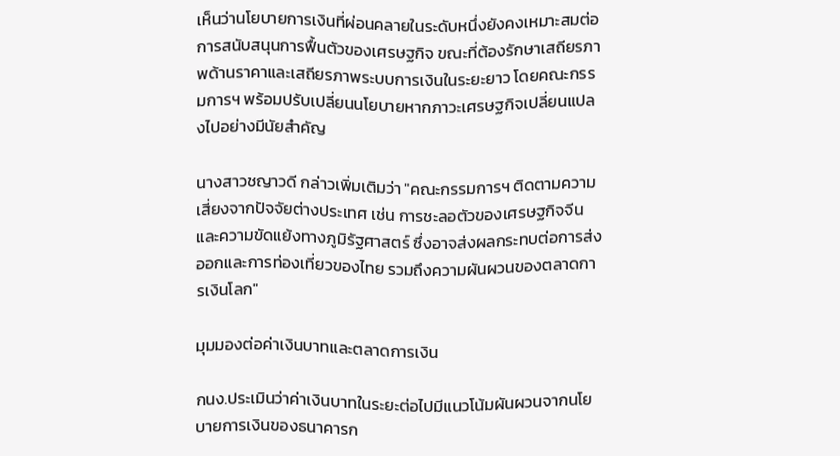เห็นว่านโยบายการเงินที่ผ่อนคลายในระดับหนึ่งยังคงเหมาะสมต่อการสนับสนุนการฟื้นตัวของเศรษฐกิจ ขณะที่ต้องรักษาเสถียรภาพด้านราคาและเสถียรภาพระบบการเงินในระยะยาว โดยคณะกรรมการฯ พร้อมปรับเปลี่ยนนโยบายหากภาวะเศรษฐกิจเปลี่ยนแปลงไปอย่างมีนัยสำคัญ

นางสาวชญาวดี กล่าวเพิ่มเติมว่า "คณะกรรมการฯ ติดตามความเสี่ยงจากปัจจัยต่างประเทศ เช่น การชะลอตัวของเศรษฐกิจจีน และความขัดแย้งทางภูมิรัฐศาสตร์ ซึ่งอาจส่งผลกระทบต่อการส่งออกและการท่องเที่ยวของไทย รวมถึงความผันผวนของตลาดการเงินโลก"

มุมมองต่อค่าเงินบาทและตลาดการเงิน

กนง.ประเมินว่าค่าเงินบาทในระยะต่อไปมีแนวโน้มผันผวนจากนโยบายการเงินของธนาคารก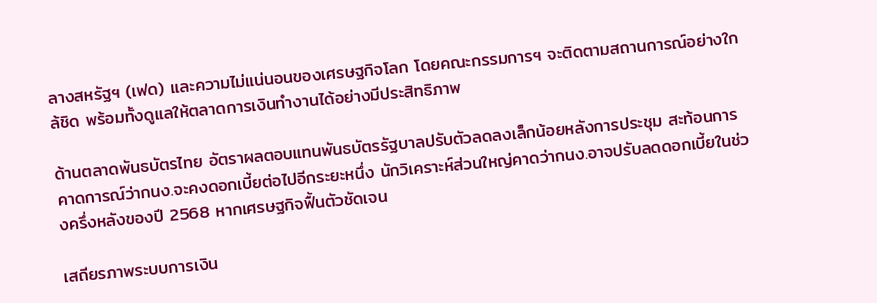ลางสหรัฐฯ (เฟด) และความไม่แน่นอนของเศรษฐกิจโลก โดยคณะกรรมการฯ จะติดตามสถานการณ์อย่างใกล้ชิด พร้อมทั้งดูแลให้ตลาดการเงินทำงานได้อย่างมีประสิทธิภาพ

ด้านตลาดพันธบัตรไทย อัตราผลตอบแทนพันธบัตรรัฐบาลปรับตัวลดลงเล็กน้อยหลังการประชุม สะท้อนการคาดการณ์ว่ากนง.จะคงดอกเบี้ยต่อไปอีกระยะหนึ่ง นักวิเคราะห์ส่วนใหญ่คาดว่ากนง.อาจปรับลดดอกเบี้ยในช่วงครึ่งหลังของปี 2568 หากเศรษฐกิจฟื้นตัวชัดเจน

เสถียรภาพระบบการเงิน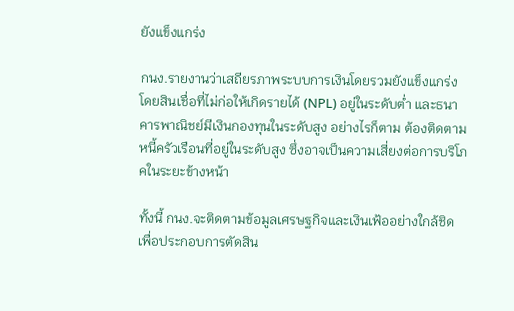ยังแข็งแกร่ง

กนง.รายงานว่าเสถียรภาพระบบการเงินโดยรวมยังแข็งแกร่ง โดยสินเชื่อที่ไม่ก่อให้เกิดรายได้ (NPL) อยู่ในระดับต่ำ และธนาคารพาณิชย์มีเงินกองทุนในระดับสูง อย่างไรก็ตาม ต้องติดตามหนี้ครัวเรือนที่อยู่ในระดับสูง ซึ่งอาจเป็นความเสี่ยงต่อการบริโภคในระยะข้างหน้า

ทั้งนี้ กนง.จะติดตามข้อมูลเศรษฐกิจและเงินเฟ้ออย่างใกล้ชิด เพื่อประกอบการตัดสิน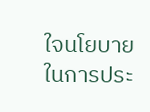ใจนโยบายในการประ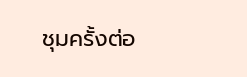ชุมครั้งต่อ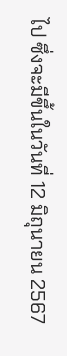ไป ซึ่งจะมีขึ้นในวันที่ 12 มิถุนายน 2567